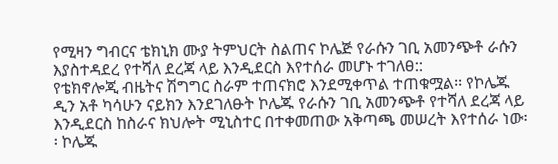የሚዛን ግብርና ቴክኒክ ሙያ ትምህርት ስልጠና ኮሌጅ የራሱን ገቢ አመንጭቶ ራሱን እያስተዳደረ የተሻለ ደረጃ ላይ እንዲደርስ እየተሰራ መሆኑ ተገለፀ::
የቴክኖሎጂ ብዜትና ሽግግር ስራም ተጠናክሮ እንደሚቀጥል ተጠቁሟል፡፡ የኮሌጁ ዲን አቶ ካሳሁን ናይክን እንደገለፁት ኮሌጁ የራሱን ገቢ አመንጭቶ የተሻለ ደረጃ ላይ እንዲደርስ ከስራና ክህሎት ሚኒስተር በተቀመጠው አቅጣጫ መሠረት እየተሰራ ነው፡፡ ኮሌጁ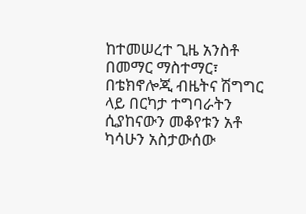ከተመሠረተ ጊዜ አንስቶ በመማር ማስተማር፣ በቴክኖሎጂ ብዜትና ሽግግር ላይ በርካታ ተግባራትን ሲያከናውን መቆየቱን አቶ ካሳሁን አስታውሰው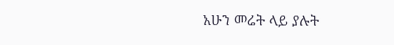አሁን መሬት ላይ ያሉት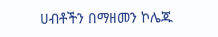ሀብቶችን በማዘመን ኮሌጁ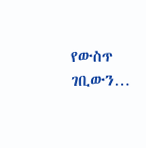የውስጥ ገቢውን…